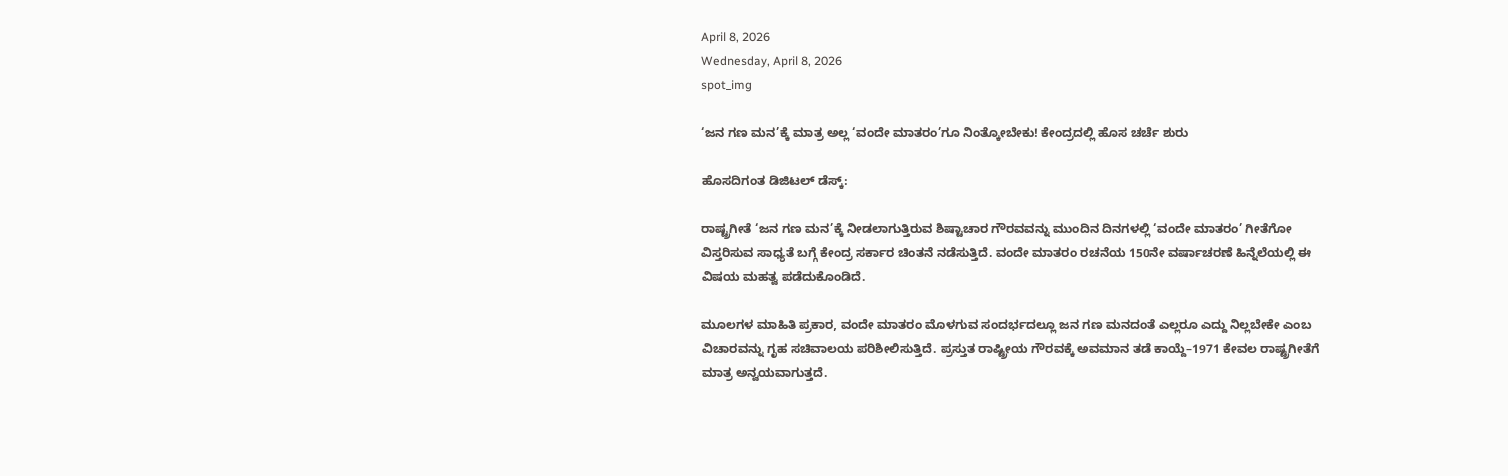April 8, 2026
Wednesday, April 8, 2026
spot_img

‘ಜನ ಗಣ ಮನ’ಕ್ಕೆ ಮಾತ್ರ ಅಲ್ಲ ‘ವಂದೇ ಮಾತರಂ’ಗೂ ನಿಂತ್ಕೋಬೇಕು! ಕೇಂದ್ರದಲ್ಲಿ ಹೊಸ ಚರ್ಚೆ ಶುರು

ಹೊಸದಿಗಂತ ಡಿಜಿಟಲ್ ಡೆಸ್ಕ್:

ರಾಷ್ಟ್ರಗೀತೆ ‘ಜನ ಗಣ ಮನ’ಕ್ಕೆ ನೀಡಲಾಗುತ್ತಿರುವ ಶಿಷ್ಟಾಚಾರ ಗೌರವವನ್ನು ಮುಂದಿನ ದಿನಗಳಲ್ಲಿ ‘ವಂದೇ ಮಾತರಂ’ ಗೀತೆಗೋ ವಿಸ್ತರಿಸುವ ಸಾಧ್ಯತೆ ಬಗ್ಗೆ ಕೇಂದ್ರ ಸರ್ಕಾರ ಚಿಂತನೆ ನಡೆಸುತ್ತಿದೆ. ವಂದೇ ಮಾತರಂ ರಚನೆಯ 150ನೇ ವರ್ಷಾಚರಣೆ ಹಿನ್ನೆಲೆಯಲ್ಲಿ ಈ ವಿಷಯ ಮಹತ್ವ ಪಡೆದುಕೊಂಡಿದೆ.

ಮೂಲಗಳ ಮಾಹಿತಿ ಪ್ರಕಾರ, ವಂದೇ ಮಾತರಂ ಮೊಳಗುವ ಸಂದರ್ಭದಲ್ಲೂ ಜನ ಗಣ ಮನದಂತೆ ಎಲ್ಲರೂ ಎದ್ದು ನಿಲ್ಲಬೇಕೇ ಎಂಬ ವಿಚಾರವನ್ನು ಗೃಹ ಸಚಿವಾಲಯ ಪರಿಶೀಲಿಸುತ್ತಿದೆ. ಪ್ರಸ್ತುತ ರಾಷ್ಟ್ರೀಯ ಗೌರವಕ್ಕೆ ಅವಮಾನ ತಡೆ ಕಾಯ್ದೆ–1971 ಕೇವಲ ರಾಷ್ಟ್ರಗೀತೆಗೆ ಮಾತ್ರ ಅನ್ವಯವಾಗುತ್ತದೆ.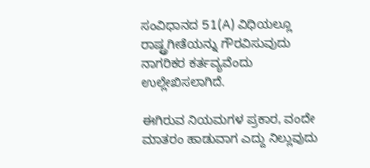ಸಂವಿಧಾನದ 51(A) ವಿಧಿಯಲ್ಲೂ ರಾಷ್ಟ್ರಗೀತೆಯನ್ನು ಗೌರವಿಸುವುದು ನಾಗರಿಕರ ಕರ್ತವ್ಯವೆಂದು ಉಲ್ಲೇಖಿಸಲಾಗಿದೆ.

ಈಗಿರುವ ನಿಯಮಗಳ ಪ್ರಕಾರ, ವಂದೇ ಮಾತರಂ ಹಾಡುವಾಗ ಎದ್ದು ನಿಲ್ಲುವುದು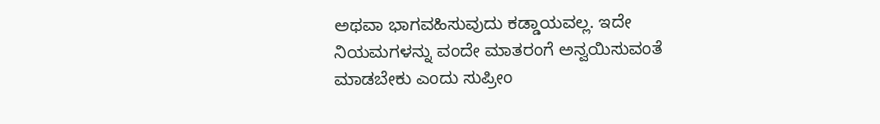ಅಥವಾ ಭಾಗವಹಿಸುವುದು ಕಡ್ಡಾಯವಲ್ಲ. ಇದೇ ನಿಯಮಗಳನ್ನು ವಂದೇ ಮಾತರಂಗೆ ಅನ್ವಯಿಸುವಂತೆ ಮಾಡಬೇಕು ಎಂದು ಸುಪ್ರೀಂ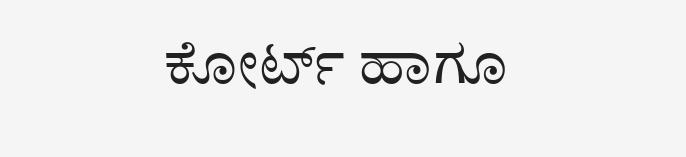ಕೋರ್ಟ್ ಹಾಗೂ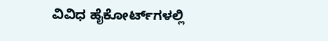ವಿವಿಧ ಹೈಕೋರ್ಟ್‌ಗಳಲ್ಲಿ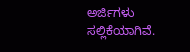ಅರ್ಜಿಗಳು ಸಲ್ಲಿಕೆಯಾಗಿವೆ.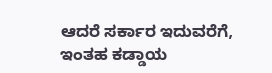ಆದರೆ ಸರ್ಕಾರ ಇದುವರೆಗೆ, ಇಂತಹ ಕಡ್ಡಾಯ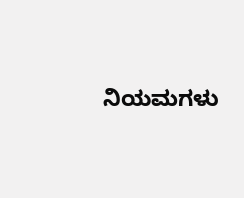ನಿಯಮಗಳು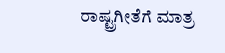ರಾಷ್ಟ್ರಗೀತೆಗೆ ಮಾತ್ರ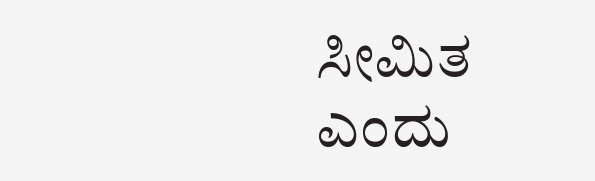ಸೀಮಿತ ಎಂದು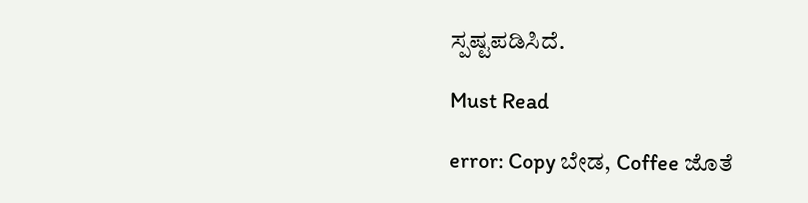ಸ್ಪಷ್ಟಪಡಿಸಿದೆ.

Must Read

error: Copy ಬೇಡ, Coffee ಜೊತೆ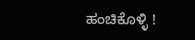ಹಂಚಿಕೊಳ್ಳಿ !